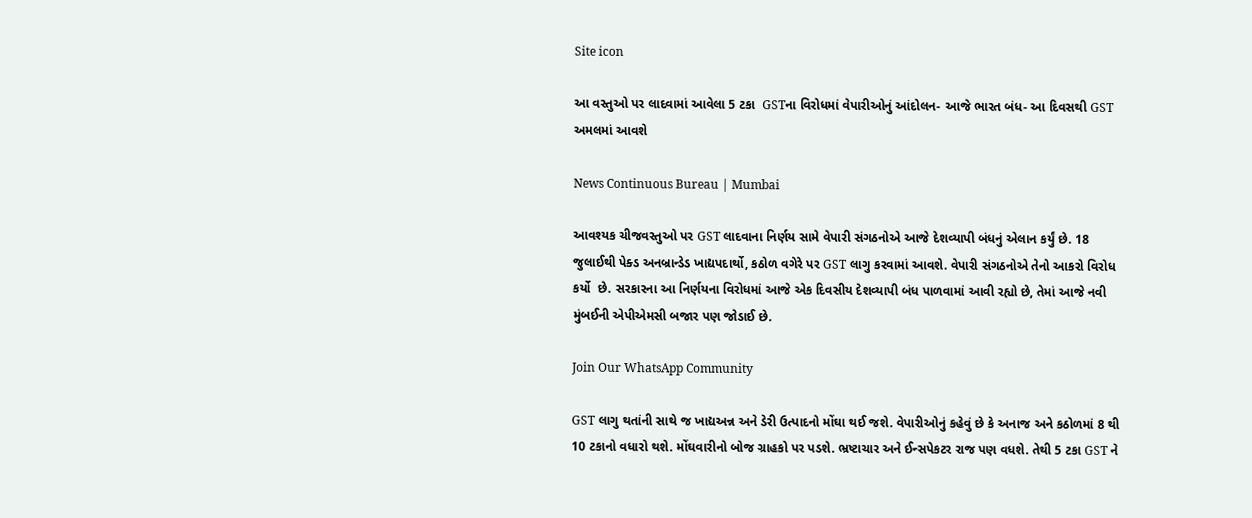Site icon

આ વસ્તુઓ પર લાદવામાં આવેલા 5 ટકા  GSTના વિરોધમાં વેપારીઓનું આંદોલન- આજે ભારત બંધ- આ દિવસથી GST અમલમાં આવશે

News Continuous Bureau | Mumbai

આવશ્યક ચીજવસ્તુઓ પર GST લાદવાના નિર્ણય સામે વેપારી સંગઠનોએ આજે દેશવ્યાપી બંધનું એલાન કર્યું છે. 18 જુલાઈથી પેક્ડ અનબ્રાન્ડેડ ખાદ્યપદાર્થો, કઠોળ વગેરે પર GST લાગુ કરવામાં આવશે. વેપારી સંગઠનોએ તેનો આકરો વિરોધ કર્યો  છે. સરકારના આ નિર્ણયના વિરોધમાં આજે એક દિવસીય દેશવ્યાપી બંધ પાળવામાં આવી રહ્યો છે, તેમાં આજે નવી મુંબઈની એપીએમસી બજાર પણ જોડાઈ છે.

Join Our WhatsApp Community

GST લાગુ થતાંની સાથે જ ખાદ્યઅન્ન અને ડેરી ઉત્પાદનો મોંઘા થઈ જશે. વેપારીઓનું કહેવું છે કે અનાજ અને કઠોળમાં 8 થી 10 ટકાનો વધારો થશે. મોંઘવારીનો બોજ ગ્રાહકો પર પડશે. ભ્રષ્ટાચાર અને ઈન્સપેકટર રાજ પણ વધશે. તેથી 5 ટકા GST ને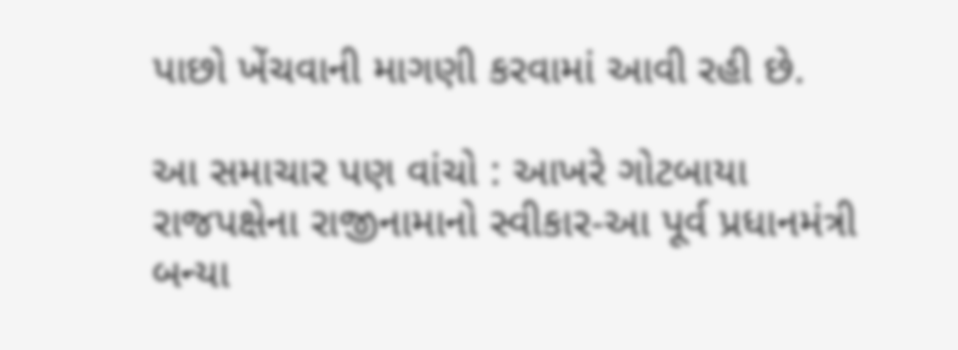પાછો ખેંચવાની માગણી કરવામાં આવી રહી છે.

આ સમાચાર પણ વાંચો : આખરે ગોટબાયા રાજપક્ષેના રાજીનામાનો સ્વીકાર-આ પૂર્વ પ્રધાનમંત્રી બન્યા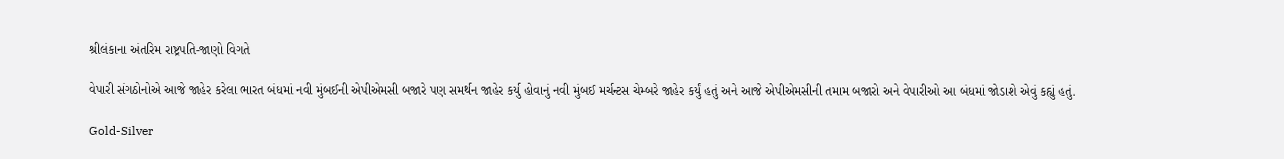શ્રીલંકાના અંતરિમ રાષ્ટ્રપતિ-જાણો વિગતે

વેપારી સંગઠોનોએ આજે જાહેર કરેલા ભારત બંધમાં નવી મુંબઈની એપીએમસી બજારે પણ સમર્થન જાહેર કર્યુ હોવાનું નવી મુંબઈ મર્ચન્ટસ ચેમ્બરે જાહેર કર્યું હતું અને આજે એપીએમસીની તમામ બજારો અને વેપારીઓ આ બંધમાં જોડાશે એવું કહ્યું હતું.

Gold-Silver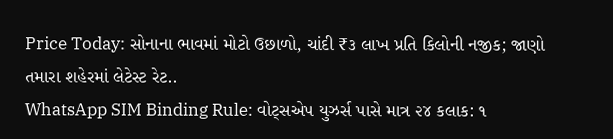Price Today: સોનાના ભાવમાં મોટો ઉછાળો, ચાંદી ₹૩ લાખ પ્રતિ કિલોની નજીક; જાણો તમારા શહેરમાં લેટેસ્ટ રેટ..
WhatsApp SIM Binding Rule: વોટ્સએપ યુઝર્સ પાસે માત્ર ૨૪ કલાક: ૧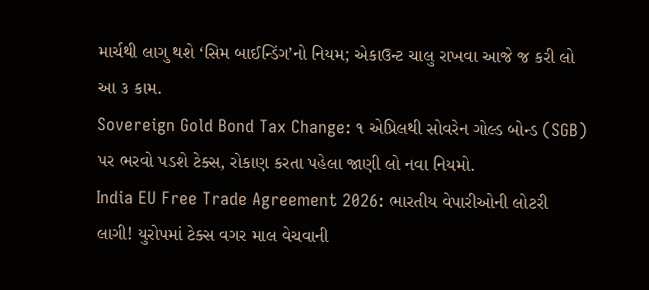માર્ચથી લાગુ થશે ‘સિમ બાઈન્ડિંગ’નો નિયમ; એકાઉન્ટ ચાલુ રાખવા આજે જ કરી લો આ ૩ કામ.
Sovereign Gold Bond Tax Change: ૧ એપ્રિલથી સોવરેન ગોલ્ડ બોન્ડ (SGB) પર ભરવો પડશે ટેક્સ, રોકાણ કરતા પહેલા જાણી લો નવા નિયમો.
India EU Free Trade Agreement 2026: ભારતીય વેપારીઓની લોટરી લાગી! યુરોપમાં ટેક્સ વગર માલ વેચવાની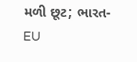મળી છૂટ; ભારત-EU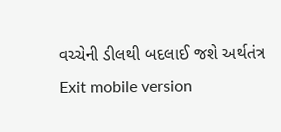વચ્ચેની ડીલથી બદલાઈ જશે અર્થતંત્ર
Exit mobile version